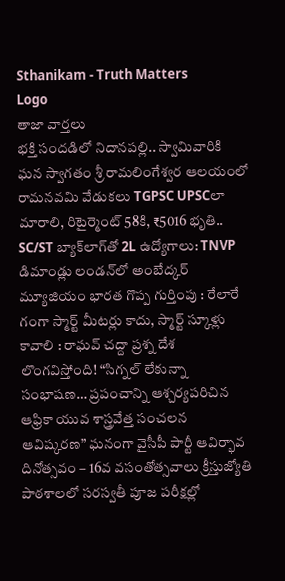Sthanikam - Truth Matters
Logo
తాజా వార్తలు
భక్తి సందడిలో నిదానపల్లి.. స్వామివారికి ఘన స్వాగతం శ్రీ రామలింగేశ్వర ఆలయంలో రామనవమి వేడుకలు TGPSC UPSCలా మారాలి, రిటైర్మెంట్ 58కి, ₹5016 భృతి.. SC/ST బ్యాక్‌లాగ్‌తో 2L ఉద్యోగాలు: TNVP డిమాండ్లు లండన్‌లో అంబేద్కర్ మ్యూజియం భారత గొప్ప గుర్తింపు : రేలారే గంగా స్మార్ట్ మీటర్లు కాదు, స్మార్ట్ స్కూళ్లు కావాలి : రాఘవ్ చద్దా ప్రశ్న దేశ లొంగవిస్తోంది! “సిగ్నల్ లేకున్నా సంభాషణ… ప్రపంచాన్ని ఆశ్చర్యపరిచిన ఆఫ్రికా యువ శాస్త్రవేత్త సంచలన ఆవిష్కరణ” ఘనంగా వైసీపీ పార్టీ ఆవిర్భావ దినోత్సవం – 16వ వసంతోత్సవాలు క్రీస్తుజ్యోతి పాఠశాలలో సరస్వతీ పూజ పరీక్షల్లో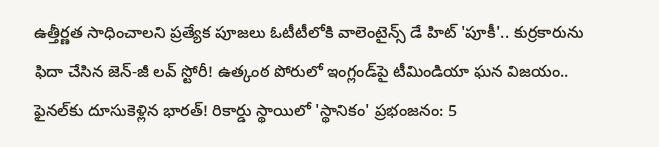ఉత్తీర్ణత సాధించాలని ప్రత్యేక పూజలు ఓటీటీలోకి వాలెంటైన్స్ డే హిట్ 'పూకీ'.. కుర్రకారును ఫిదా చేసిన జెన్-జీ లవ్ స్టోరీ! ఉత్కంఠ పోరులో ఇంగ్లండ్‌పై టీమిండియా ఘన విజయం.. ఫైనల్‌కు దూసుకెళ్లిన భారత్! రికార్డు స్థాయిలో 'స్థానికం' ప్రభంజనం: 5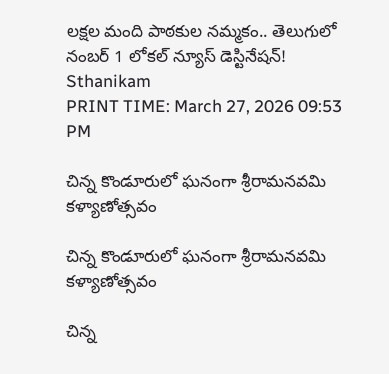లక్షల మంది పాఠకుల నమ్మకం.. తెలుగులో నంబర్ 1 లోకల్ న్యూస్ డెస్టినేషన్!
Sthanikam
PRINT TIME: March 27, 2026 09:53 PM

చిన్న కొండూరులో ఘనంగా శ్రీరామనవమి కళ్యాణోత్సవం

చిన్న కొండూరులో ఘనంగా శ్రీరామనవమి కళ్యాణోత్సవం

చిన్న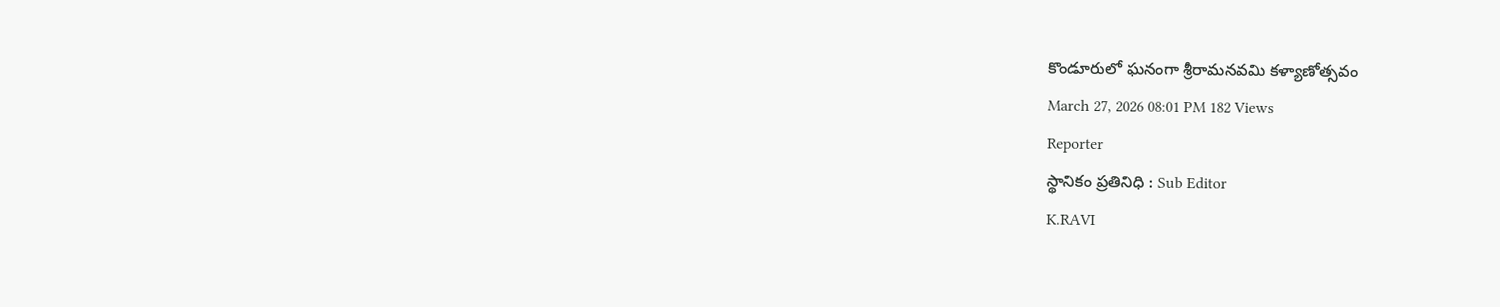కొండూరులో ఘనంగా శ్రీరామనవమి కళ్యాణోత్సవం
March 27, 2026 08:01 PM 182 Views
Reporter
స్థానికం ప్రతినిధి : Sub Editor
K.RAVI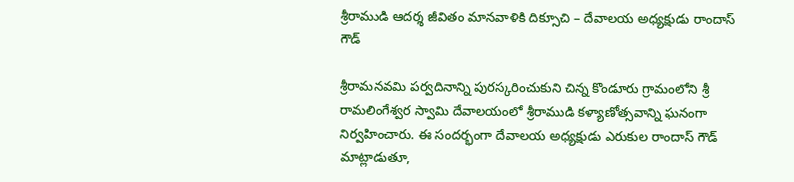శ్రీరాముడి ఆదర్శ జీవితం మానవాళికి దిక్సూచి – దేవాలయ అధ్యక్షుడు రాందాస్ గౌడ్

శ్రీరామనవమి పర్వదినాన్ని పురస్కరించుకుని చిన్న కొండూరు గ్రామంలోని శ్రీ రామలింగేశ్వర స్వామి దేవాలయంలో శ్రీరాముడి కళ్యాణోత్సవాన్ని ఘనంగా నిర్వహించారు. ఈ సందర్భంగా దేవాలయ అధ్యక్షుడు ఎరుకుల రాందాస్ గౌడ్ మాట్లాడుతూ,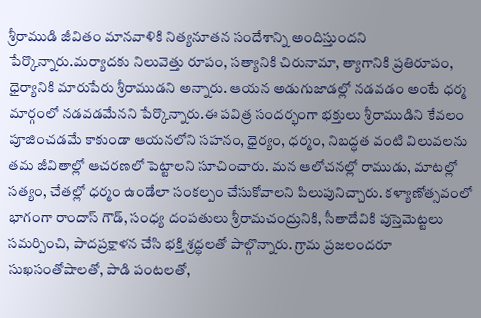శ్రీరాముడి జీవితం మానవాళికి నిత్యనూతన సందేశాన్ని అందిస్తుందని పేర్కొన్నారు.మర్యాదకు నిలువెత్తు రూపం, సత్యానికి చిరునామా, త్యాగానికి ప్రతిరూపం, ధైర్యానికి మారుపేరు శ్రీరాముడని అన్నారు. ఆయన అడుగుజాడల్లో నడవడం అంటే ధర్మ మార్గంలో నడవడమేనని పేర్కొన్నారు.ఈ పవిత్ర సందర్భంగా భక్తులు శ్రీరాముడిని కేవలం పూజించడమే కాకుండా ఆయనలోని సహనం, ధైర్యం, ధర్మం, నిబద్ధత వంటి విలువలను తమ జీవితాల్లో ఆచరణలో పెట్టాలని సూచించారు. మన ఆలోచనల్లో రాముడు, మాటల్లో సత్యం, చేతల్లో ధర్మం ఉండేలా సంకల్పం చేసుకోవాలని పిలుపునిచ్చారు. కళ్యాణోత్సవంలో భాగంగా రాందాస్ గౌడ్, సంధ్య దంపతులు శ్రీరామచంద్రునికి, సీతాదేవికి పుస్తెమెట్టలు సమర్పించి, పాదప్రక్షాళన చేసి భక్తి శ్రద్ధలతో పాల్గొన్నారు. గ్రామ ప్రజలందరూ సుఖసంతోషాలతో, పాడి పంటలతో,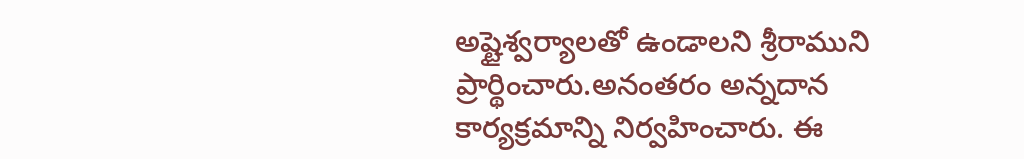అష్టైశ్వర్యాలతో ఉండాలని శ్రీరాముని ప్రార్థించారు.అనంతరం అన్నదాన కార్యక్రమాన్ని నిర్వహించారు. ఈ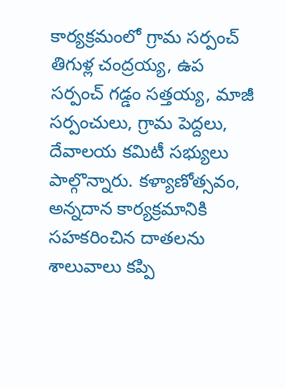కార్యక్రమంలో గ్రామ సర్పంచ్ తిగుళ్ల చంద్రయ్య, ఉప సర్పంచ్ గడ్డం సత్తయ్య, మాజీ సర్పంచులు, గ్రామ పెద్దలు, దేవాలయ కమిటీ సభ్యులు పాల్గొన్నారు. కళ్యాణోత్సవం, అన్నదాన కార్యక్రమానికి సహకరించిన దాతలను శాలువాలు కప్పి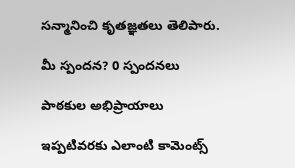సన్మానించి కృతజ్ఞతలు తెలిపారు.

మీ స్పందన? 0 స్పందనలు

పాఠకుల అభిప్రాయాలు

ఇప్పటివరకు ఎలాంటి కామెంట్స్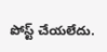పోస్ట్ చేయలేదు.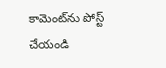కామెంట్‌ను పోస్ట్ చేయండి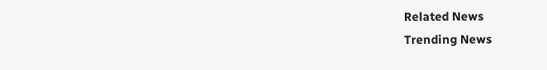Related News
Trending News